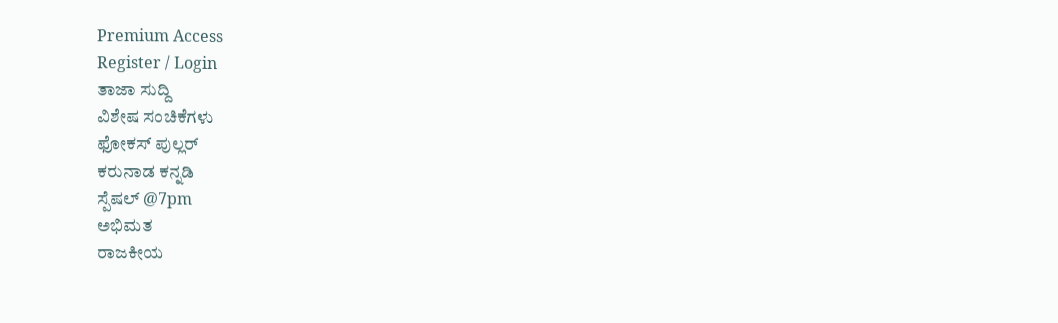Premium Access
Register / Login
ತಾಜಾ ಸುದ್ದಿ
ವಿಶೇಷ ಸಂಚಿಕೆಗಳು
ಫೋಕಸ್ ಪುಲ್ಲರ್
ಕರುನಾಡ ಕನ್ನಡಿ
ಸ್ಪೆಷಲ್ @7pm
ಅಭಿಮತ
ರಾಜಕೀಯ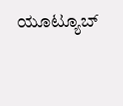ಯೂಟ್ಯೂಬ್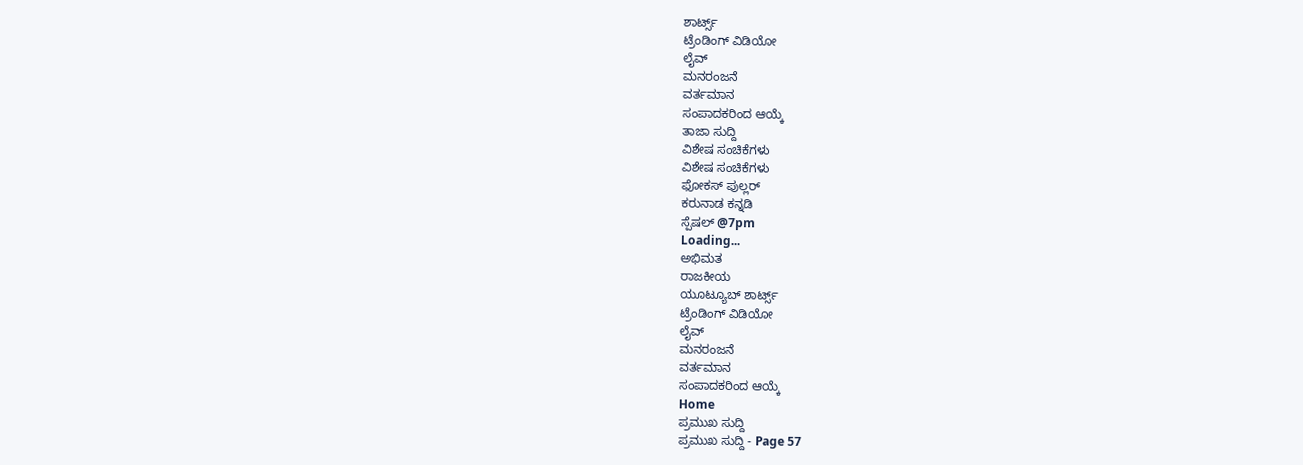ಶಾರ್ಟ್ಸ್
ಟ್ರೆಂಡಿಂಗ್ ವಿಡಿಯೋ
ಲೈವ್
ಮನರಂಜನೆ
ವರ್ತಮಾನ
ಸಂಪಾದಕರಿಂದ ಆಯ್ಕೆ
ತಾಜಾ ಸುದ್ದಿ
ವಿಶೇಷ ಸಂಚಿಕೆಗಳು
ವಿಶೇಷ ಸಂಚಿಕೆಗಳು
ಫೋಕಸ್ ಪುಲ್ಲರ್
ಕರುನಾಡ ಕನ್ನಡಿ
ಸ್ಪೆಷಲ್ @7pm
Loading...
ಅಭಿಮತ
ರಾಜಕೀಯ
ಯೂಟ್ಯೂಬ್ ಶಾರ್ಟ್ಸ್
ಟ್ರೆಂಡಿಂಗ್ ವಿಡಿಯೋ
ಲೈವ್
ಮನರಂಜನೆ
ವರ್ತಮಾನ
ಸಂಪಾದಕರಿಂದ ಆಯ್ಕೆ
Home
ಪ್ರಮುಖ ಸುದ್ದಿ
ಪ್ರಮುಖ ಸುದ್ದಿ - Page 57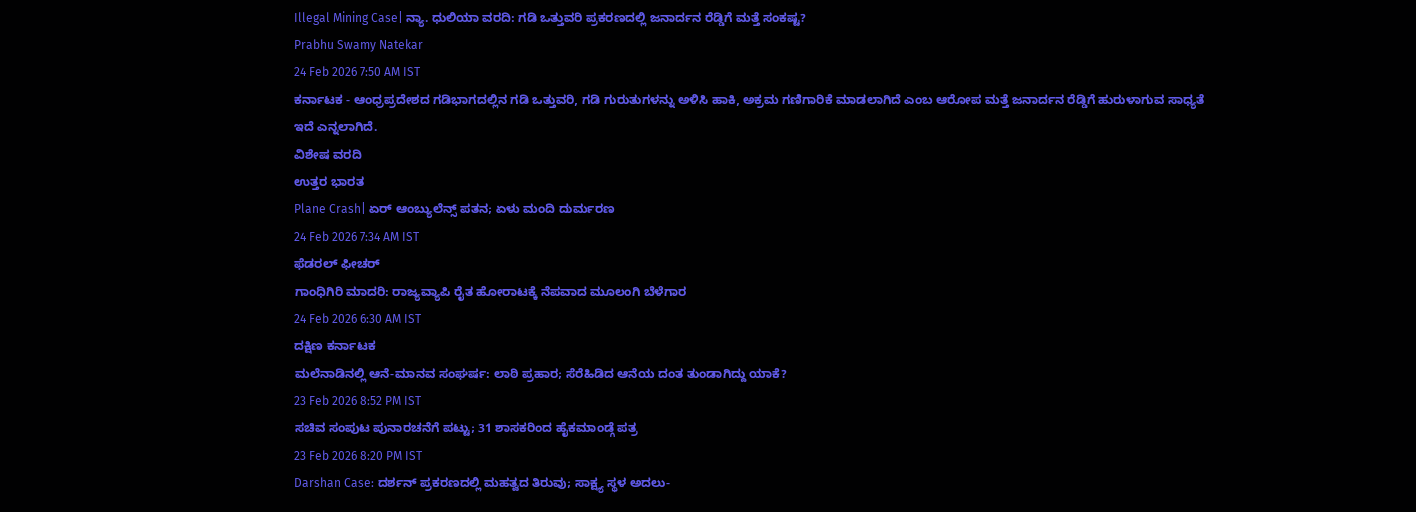Illegal Mining Case| ನ್ಯಾ. ಧುಲಿಯಾ ವರದಿ: ಗಡಿ ಒತ್ತುವರಿ ಪ್ರಕರಣದಲ್ಲಿ ಜನಾರ್ದನ ರೆಡ್ಡಿಗೆ ಮತ್ತೆ ಸಂಕಷ್ಟ?
Prabhu Swamy Natekar
24 Feb 2026 7:50 AM IST
ಕರ್ನಾಟಕ - ಆಂಧ್ರಪ್ರದೇಶದ ಗಡಿಭಾಗದಲ್ಲಿನ ಗಡಿ ಒತ್ತುವರಿ, ಗಡಿ ಗುರುತುಗಳನ್ನು ಅಳಿಸಿ ಹಾಕಿ, ಅಕ್ರಮ ಗಣಿಗಾರಿಕೆ ಮಾಡಲಾಗಿದೆ ಎಂಬ ಆರೋಪ ಮತ್ತೆ ಜನಾರ್ದನ ರೆಡ್ಡಿಗೆ ಹುರುಳಾಗುವ ಸಾಧ್ಯತೆ ಇದೆ ಎನ್ನಲಾಗಿದೆ.
ವಿಶೇಷ ವರದಿ
ಉತ್ತರ ಭಾರತ
Plane Crash| ಏರ್ ಆಂಬ್ಯುಲೆನ್ಸ್ ಪತನ; ಏಳು ಮಂದಿ ದುರ್ಮರಣ
24 Feb 2026 7:34 AM IST
ಫೆಡರಲ್ ಫೀಚರ್
ಗಾಂಧಿಗಿರಿ ಮಾದರಿ: ರಾಜ್ಯವ್ಯಾಪಿ ರೈತ ಹೋರಾಟಕ್ಕೆ ನೆಪವಾದ ಮೂಲಂಗಿ ಬೆಳೆಗಾರ
24 Feb 2026 6:30 AM IST
ದಕ್ಷಿಣ ಕರ್ನಾಟಕ
ಮಲೆನಾಡಿನಲ್ಲಿ ಆನೆ-ಮಾನವ ಸಂಘರ್ಷ: ಲಾಠಿ ಪ್ರಹಾರ; ಸೆರೆಹಿಡಿದ ಆನೆಯ ದಂತ ತುಂಡಾಗಿದ್ದು ಯಾಕೆ?
23 Feb 2026 8:52 PM IST
ಸಚಿವ ಸಂಪುಟ ಪುನಾರಚನೆಗೆ ಪಟ್ಟು; 31 ಶಾಸಕರಿಂದ ಹೈಕಮಾಂಡ್ಗೆ ಪತ್ರ
23 Feb 2026 8:20 PM IST
Darshan Case: ದರ್ಶನ್ ಪ್ರಕರಣದಲ್ಲಿ ಮಹತ್ವದ ತಿರುವು; ಸಾಕ್ಷ್ಯ ಸ್ಥಳ ಅದಲು-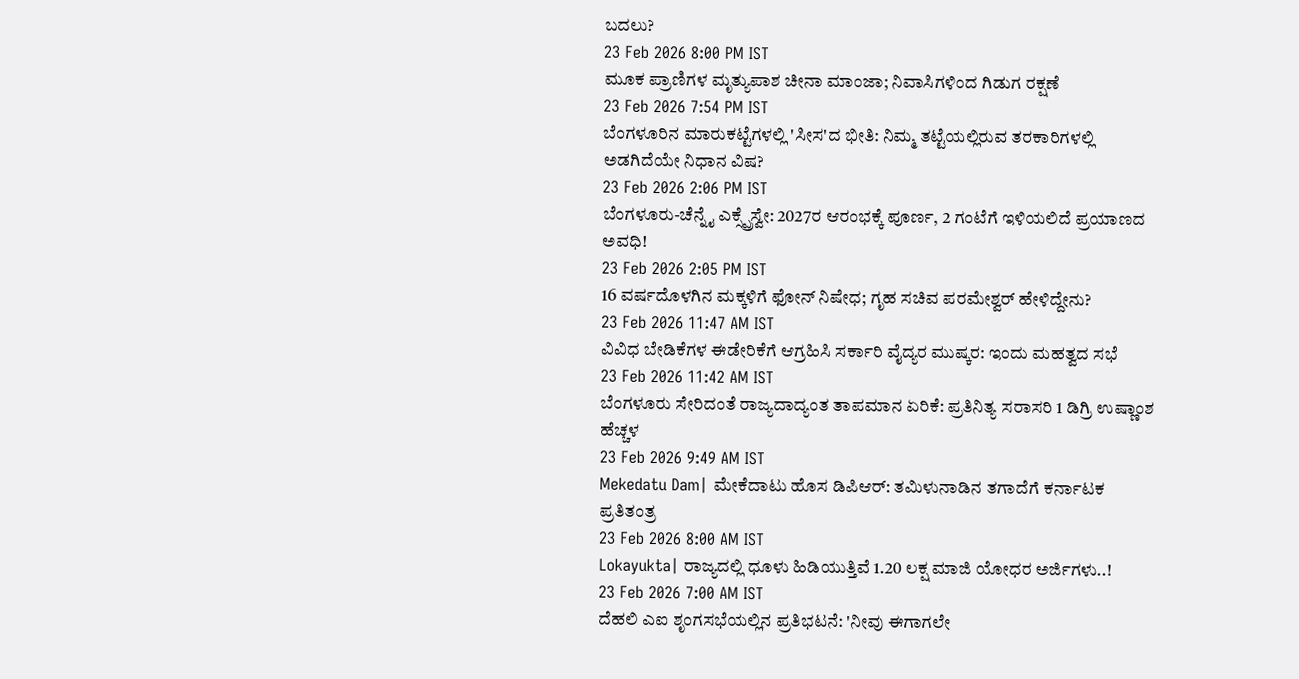ಬದಲು?
23 Feb 2026 8:00 PM IST
ಮೂಕ ಪ್ರಾಣಿಗಳ ಮೃತ್ಯುಪಾಶ ಚೀನಾ ಮಾಂಜಾ; ನಿವಾಸಿಗಳಿಂದ ಗಿಡುಗ ರಕ್ಷಣೆ
23 Feb 2026 7:54 PM IST
ಬೆಂಗಳೂರಿನ ಮಾರುಕಟ್ಟೆಗಳಲ್ಲಿ 'ಸೀಸ'ದ ಭೀತಿ: ನಿಮ್ಮ ತಟ್ಟೆಯಲ್ಲಿರುವ ತರಕಾರಿಗಳಲ್ಲಿ ಅಡಗಿದೆಯೇ ನಿಧಾನ ವಿಷ?
23 Feb 2026 2:06 PM IST
ಬೆಂಗಳೂರು-ಚೆನ್ನೈ ಎಕ್ಸ್ಪ್ರೆಸ್ವೇ: 2027ರ ಆರಂಭಕ್ಕೆ ಪೂರ್ಣ, 2 ಗಂಟೆಗೆ ಇಳಿಯಲಿದೆ ಪ್ರಯಾಣದ ಅವಧಿ!
23 Feb 2026 2:05 PM IST
16 ವರ್ಷದೊಳಗಿನ ಮಕ್ಕಳಿಗೆ ಫೋನ್ ನಿಷೇಧ; ಗೃಹ ಸಚಿವ ಪರಮೇಶ್ವರ್ ಹೇಳಿದ್ದೇನು?
23 Feb 2026 11:47 AM IST
ವಿವಿಧ ಬೇಡಿಕೆಗಳ ಈಡೇರಿಕೆಗೆ ಆಗ್ರಹಿಸಿ ಸರ್ಕಾರಿ ವೈದ್ಯರ ಮುಷ್ಕರ: ಇಂದು ಮಹತ್ವದ ಸಭೆ
23 Feb 2026 11:42 AM IST
ಬೆಂಗಳೂರು ಸೇರಿದಂತೆ ರಾಜ್ಯದಾದ್ಯಂತ ತಾಪಮಾನ ಏರಿಕೆ: ಪ್ರತಿನಿತ್ಯ ಸರಾಸರಿ 1 ಡಿಗ್ರಿ ಉಷ್ಣಾಂಶ ಹೆಚ್ಚಳ
23 Feb 2026 9:49 AM IST
Mekedatu Dam| ಮೇಕೆದಾಟು ಹೊಸ ಡಿಪಿಆರ್: ತಮಿಳುನಾಡಿನ ತಗಾದೆಗೆ ಕರ್ನಾಟಕ ಪ್ರತಿತಂತ್ರ
23 Feb 2026 8:00 AM IST
Lokayukta| ರಾಜ್ಯದಲ್ಲಿ ಧೂಳು ಹಿಡಿಯುತ್ತಿವೆ 1.20 ಲಕ್ಷ ಮಾಜಿ ಯೋಧರ ಅರ್ಜಿಗಳು..!
23 Feb 2026 7:00 AM IST
ದೆಹಲಿ ಎಐ ಶೃಂಗಸಭೆಯಲ್ಲಿನ ಪ್ರತಿಭಟನೆ: 'ನೀವು ಈಗಾಗಲೇ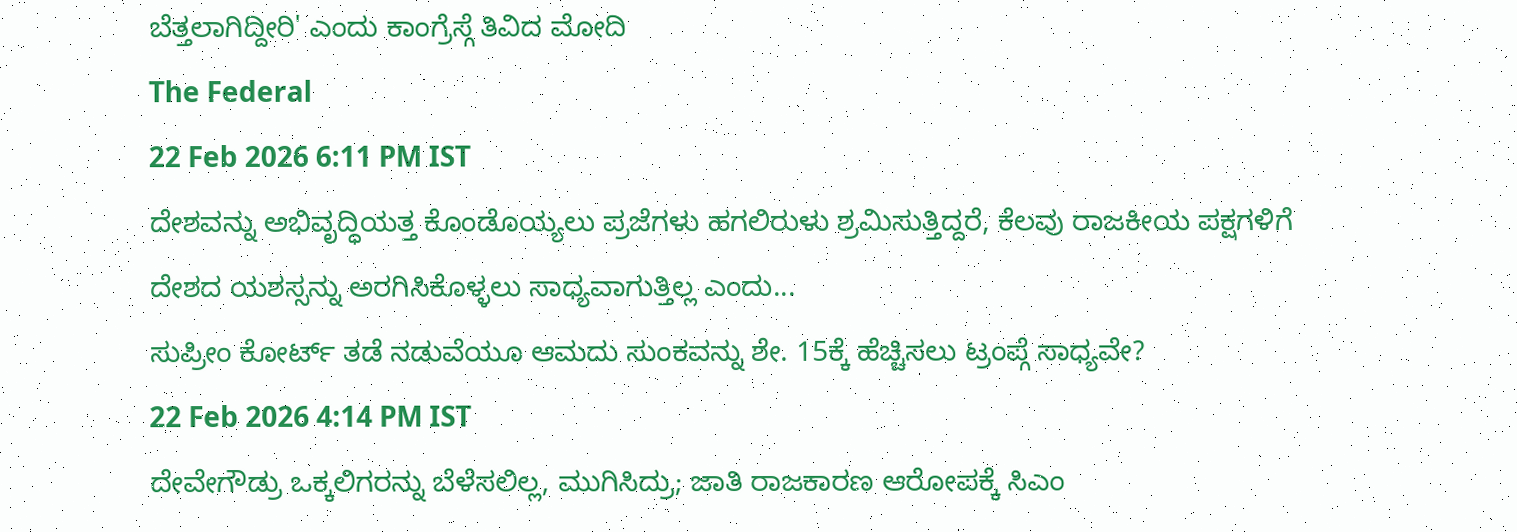ಬೆತ್ತಲಾಗಿದ್ದೀರಿ' ಎಂದು ಕಾಂಗ್ರೆಸ್ಗೆ ತಿವಿದ ಮೋದಿ
The Federal
22 Feb 2026 6:11 PM IST
ದೇಶವನ್ನು ಅಭಿವೃದ್ಧಿಯತ್ತ ಕೊಂಡೊಯ್ಯಲು ಪ್ರಜೆಗಳು ಹಗಲಿರುಳು ಶ್ರಮಿಸುತ್ತಿದ್ದರೆ, ಕೆಲವು ರಾಜಕೀಯ ಪಕ್ಷಗಳಿಗೆ ದೇಶದ ಯಶಸ್ಸನ್ನು ಅರಗಿಸಿಕೊಳ್ಳಲು ಸಾಧ್ಯವಾಗುತ್ತಿಲ್ಲ ಎಂದು...
ಸುಪ್ರೀಂ ಕೋರ್ಟ್ ತಡೆ ನಡುವೆಯೂ ಆಮದು ಸುಂಕವನ್ನು ಶೇ. 15ಕ್ಕೆ ಹೆಚ್ಚಿಸಲು ಟ್ರಂಪ್ಗೆ ಸಾಧ್ಯವೇ?
22 Feb 2026 4:14 PM IST
ದೇವೇಗೌಡ್ರು ಒಕ್ಕಲಿಗರನ್ನು ಬೆಳೆಸಲಿಲ್ಲ, ಮುಗಿಸಿದ್ರು; ಜಾತಿ ರಾಜಕಾರಣ ಆರೋಪಕ್ಕೆ ಸಿಎಂ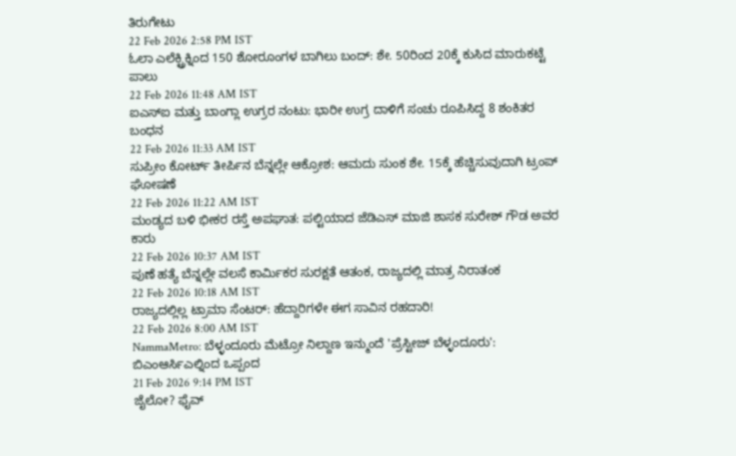ತಿರುಗೇಟು
22 Feb 2026 2:58 PM IST
ಓಲಾ ಎಲೆಕ್ಟ್ರಿಕ್ನಿಂದ 150 ಶೋರೂಂಗಳ ಬಾಗಿಲು ಬಂದ್: ಶೇ. 50ರಿಂದ 20ಕ್ಕೆ ಕುಸಿದ ಮಾರುಕಟ್ಟೆ ಪಾಲು
22 Feb 2026 11:48 AM IST
ಐಎಸ್ಐ ಮತ್ತು ಬಾಂಗ್ಲಾ ಉಗ್ರರ ನಂಟು: ಭಾರೀ ಉಗ್ರ ದಾಳಿಗೆ ಸಂಚು ರೂಪಿಸಿದ್ದ 8 ಶಂಕಿತರ ಬಂಧನ
22 Feb 2026 11:33 AM IST
ಸುಪ್ರೀಂ ಕೋರ್ಟ್ ತೀರ್ಪಿನ ಬೆನ್ನಲ್ಲೇ ಆಕ್ರೋಶ: ಆಮದು ಸುಂಕ ಶೇ. 15ಕ್ಕೆ ಹೆಚ್ಚಿಸುವುದಾಗಿ ಟ್ರಂಪ್ ಘೋಷಣೆ
22 Feb 2026 11:22 AM IST
ಮಂಡ್ಯದ ಬಳಿ ಭೀಕರ ರಸ್ತೆ ಅಪಘಾತ: ಪಲ್ಟಿಯಾದ ಜೆಡಿಎಸ್ ಮಾಜಿ ಶಾಸಕ ಸುರೇಶ್ ಗೌಡ ಅವರ ಕಾರು
22 Feb 2026 10:37 AM IST
ಪುಣೆ ಹತ್ಯೆ ಬೆನ್ನಲ್ಲೇ ವಲಸೆ ಕಾರ್ಮಿಕರ ಸುರಕ್ಷತೆ ಆತಂಕ, ರಾಜ್ಯದಲ್ಲಿ ಮಾತ್ರ ನಿರಾತಂಕ
22 Feb 2026 10:18 AM IST
ರಾಜ್ಯದಲ್ಲಿಲ್ಲ ಟ್ರಾಮಾ ಸೆಂಟರ್: ಹೆದ್ದಾರಿಗಳೇ ಈಗ ಸಾವಿನ ರಹದಾರಿ!
22 Feb 2026 8:00 AM IST
NammaMetro: ಬೆಳ್ಳಂದೂರು ಮೆಟ್ರೋ ನಿಲ್ದಾಣ ಇನ್ಮುಂದೆ 'ಪ್ರೆಸ್ಟೀಜ್ ಬೆಳ್ಳಂದೂರು': ಬಿಎಂಆರ್ಸಿಎಲ್ನಿಂದ ಒಪ್ಪಂದ
21 Feb 2026 9:14 PM IST
ಜೈಲೋ? ಫೈವ್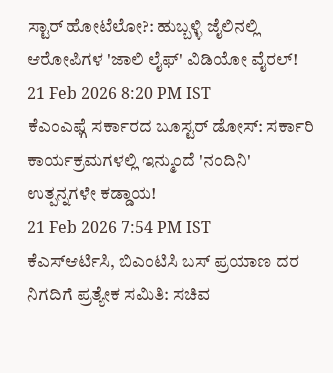ಸ್ಟಾರ್ ಹೋಟೆಲೋ?: ಹುಬ್ಬಳ್ಳಿ ಜೈಲಿನಲ್ಲಿ ಆರೋಪಿಗಳ 'ಜಾಲಿ ಲೈಫ್' ವಿಡಿಯೋ ವೈರಲ್!
21 Feb 2026 8:20 PM IST
ಕೆಎಂಎಫ್ಗೆ ಸರ್ಕಾರದ ಬೂಸ್ಟರ್ ಡೋಸ್: ಸರ್ಕಾರಿ ಕಾರ್ಯಕ್ರಮಗಳಲ್ಲಿ ಇನ್ಮುಂದೆ 'ನಂದಿನಿ' ಉತ್ಪನ್ನಗಳೇ ಕಡ್ಡಾಯ!
21 Feb 2026 7:54 PM IST
ಕೆಎಸ್ಆರ್ಟಿಸಿ, ಬಿಎಂಟಿಸಿ ಬಸ್ ಪ್ರಯಾಣ ದರ ನಿಗದಿಗೆ ಪ್ರತ್ಯೇಕ ಸಮಿತಿ: ಸಚಿವ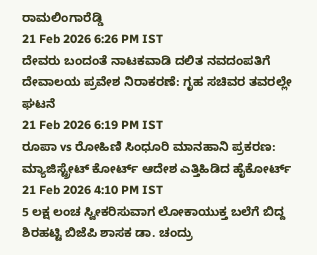ರಾಮಲಿಂಗಾರೆಡ್ಡಿ
21 Feb 2026 6:26 PM IST
ದೇವರು ಬಂದಂತೆ ನಾಟಕವಾಡಿ ದಲಿತ ನವದಂಪತಿಗೆ ದೇವಾಲಯ ಪ್ರವೇಶ ನಿರಾಕರಣೆ: ಗೃಹ ಸಚಿವರ ತವರಲ್ಲೇ ಘಟನೆ
21 Feb 2026 6:19 PM IST
ರೂಪಾ vs ರೋಹಿಣಿ ಸಿಂಧೂರಿ ಮಾನಹಾನಿ ಪ್ರಕರಣ: ಮ್ಯಾಜಿಸ್ಟ್ರೇಟ್ ಕೋರ್ಟ್ ಆದೇಶ ಎತ್ತಿಹಿಡಿದ ಹೈಕೋರ್ಟ್
21 Feb 2026 4:10 PM IST
5 ಲಕ್ಷ ಲಂಚ ಸ್ವೀಕರಿಸುವಾಗ ಲೋಕಾಯುಕ್ತ ಬಲೆಗೆ ಬಿದ್ದ ಶಿರಹಟ್ಟಿ ಬಿಜೆಪಿ ಶಾಸಕ ಡಾ. ಚಂದ್ರು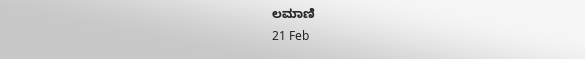ಲಮಾಣಿ
21 Feb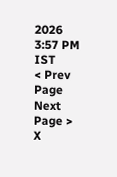2026 3:57 PM IST
< Prev Page
Next Page >
X